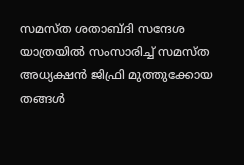സമസ്ത ശതാബ്ദി സന്ദേശ യാത്രയിൽ സംസാരിച്ച് സമസ്ത അധ്യക്ഷൻ ജിഫ്രി മുത്തുക്കോയ തങ്ങൾ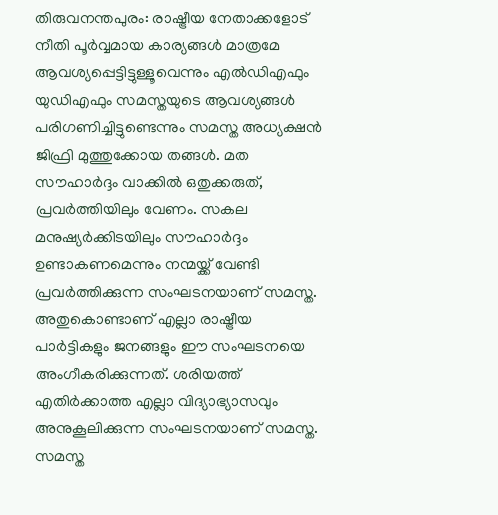തിരുവനന്തപുരം: രാഷ്ട്രീയ നേതാക്കളോട് നീതി പൂർവ്വമായ കാര്യങ്ങൾ മാത്രമേ ആവശ്യപ്പെട്ടിട്ടുള്ളൂവെന്നും എൽഡിഎഫും യുഡിഎഫും സമസ്തയുടെ ആവശ്യങ്ങൾ പരിഗണിച്ചിട്ടുണ്ടെന്നും സമസ്ത അധ്യക്ഷൻ ജിഫ്രി മുത്തുക്കോയ തങ്ങൾ. മത സൗഹാർദ്ദം വാക്കിൽ ഒതുക്കരുത്, പ്രവർത്തിയിലും വേണം. സകല മനുഷ്യർക്കിടയിലും സൗഹാർദ്ദം ഉണ്ടാകണമെന്നും നന്മയ്ക്ക് വേണ്ടി പ്രവർത്തിക്കുന്ന സംഘടനയാണ് സമസ്ത. അതുകൊണ്ടാണ് എല്ലാ രാഷ്ട്രീയ പാർട്ടികളും ജനങ്ങളും ഈ സംഘടനയെ അംഗീകരിക്കുന്നത്. ശരിയത്ത് എതിർക്കാത്ത എല്ലാ വിദ്യാഭ്യാസവും അനുകൂലിക്കുന്ന സംഘടനയാണ് സമസ്ത. സമസ്ത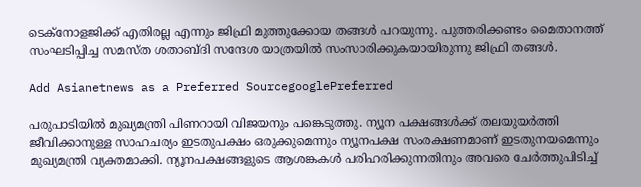ടെക്നോളജിക്ക് എതിരല്ല എന്നും ജിഫ്രി മുത്തുക്കോയ തങ്ങൾ പറയുന്നു. പുത്തരിക്കണ്ടം മൈതാനത്ത് സംഘടിപ്പിച്ച സമസ്ത ശതാബ്ദി സന്ദേശ യാത്രയിൽ സംസാരിക്കുകയായിരുന്നു ജിഫ്രി തങ്ങൾ.

Add Asianetnews as a Preferred SourcegooglePreferred

പരുപാടിയില്‍ മുഖ്യമന്ത്രി പിണറായി വിജയനും പങ്കെടുത്തു. ന്യൂന പക്ഷങ്ങൾക്ക് തലയുയർത്തി ജീവിക്കാനുള്ള സാഹചര്യം ഇടതുപക്ഷം ഒരുക്കുമെന്നും ന്യൂനപക്ഷ സംരക്ഷണമാണ് ഇടതുനയമെന്നും മുഖ്യമന്ത്രി വ്യക്തമാക്കി. ന്യൂനപക്ഷങ്ങളുടെ ആശങ്കകൾ പരിഹരിക്കുന്നതിനും അവരെ ചേർത്തുപിടിച്ച്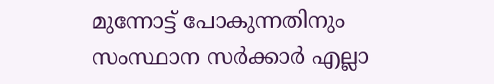മുന്നോട്ട് പോകുന്നതിനും സംസ്ഥാന സർക്കാർ എല്ലാ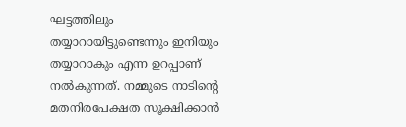ഘട്ടത്തിലും തയ്യാറായിട്ടുണ്ടെന്നും ഇനിയും തയ്യാറാകും എന്ന ഉറപ്പാണ് നൽകുന്നത്. നമ്മുടെ നാടിൻ്റെ മതനിരപേക്ഷത സൂക്ഷിക്കാൻ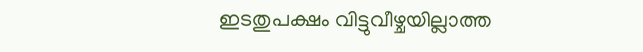ഇടതുപക്ഷം വിട്ടുവീഴ്ചയില്ലാത്ത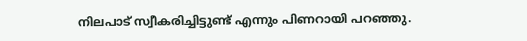നിലപാട് സ്വീകരിച്ചിട്ടുണ്ട് എന്നും പിണറായി പറഞ്ഞു.